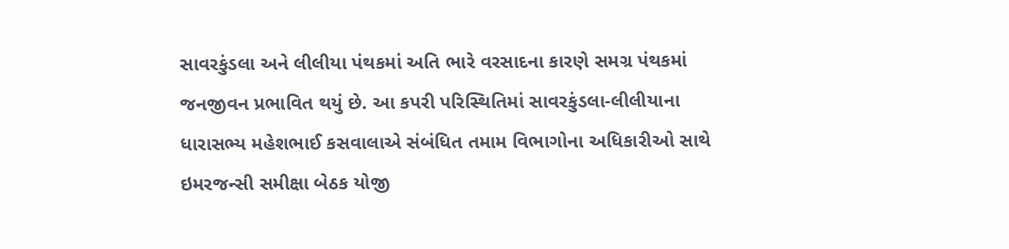સાવરકુંડલા અને લીલીયા પંથકમાં અતિ ભારે વરસાદના કારણે સમગ્ર પંથકમાં જનજીવન પ્રભાવિત થયું છે. આ કપરી પરિસ્થિતિમાં સાવરકુંડલા-લીલીયાના ધારાસભ્ય મહેશભાઈ કસવાલાએ સંબંધિત તમામ વિભાગોના અધિકારીઓ સાથે ઇમરજન્સી સમીક્ષા બેઠક યોજી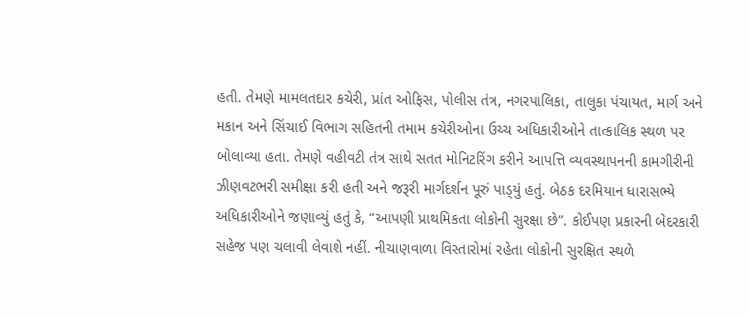હતી. તેમણે મામલતદાર કચેરી, પ્રાંત ઓફિસ, પોલીસ તંત્ર, નગરપાલિકા, તાલુકા પંચાયત, માર્ગ અને મકાન અને સિંચાઈ વિભાગ સહિતની તમામ કચેરીઓના ઉચ્ચ અધિકારીઓને તાત્કાલિક સ્થળ પર બોલાવ્યા હતા. તેમણે વહીવટી તંત્ર સાથે સતત મોનિટરિંગ કરીને આપત્તિ વ્યવસ્થાપનની કામગીરીની ઝીણવટભરી સમીક્ષા કરી હતી અને જરૂરી માર્ગદર્શન પૂરું પાડ્‌યું હતું. બેઠક દરમિયાન ધારાસભ્યે અધિકારીઓને જણાવ્યું હતું કે, “આપણી પ્રાથમિકતા લોકોની સુરક્ષા છે”. કોઈપણ પ્રકારની બેદરકારી સહેજ પણ ચલાવી લેવાશે નહીં. નીચાણવાળા વિસ્તારોમાં રહેતા લોકોની સુરક્ષિત સ્થળે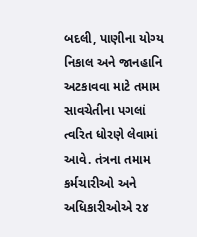બદલી, પાણીના યોગ્ય નિકાલ અને જાનહાનિ અટકાવવા માટે તમામ સાવચેતીના પગલાં ત્વરિત ધોરણે લેવામાં આવે. તંત્રના તમામ કર્મચારીઓ અને અધિકારીઓએ ૨૪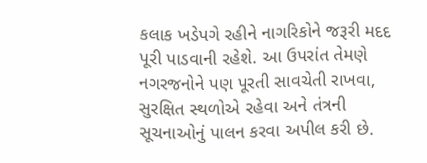કલાક ખડેપગે રહીને નાગરિકોને જરૂરી મદદ પૂરી પાડવાની રહેશે. આ ઉપરાંત તેમણે નગરજનોને પણ પૂરતી સાવચેતી રાખવા, સુરક્ષિત સ્થળોએ રહેવા અને તંત્રની સૂચનાઓનું પાલન કરવા અપીલ કરી છે.